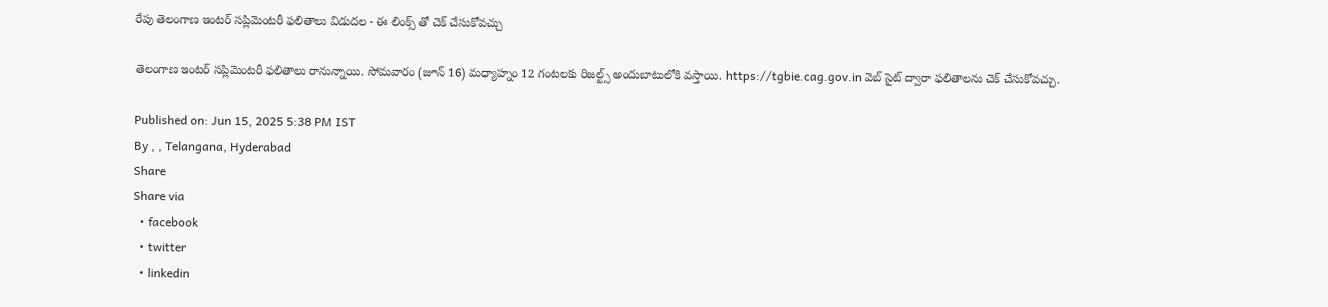రేపు తెలంగాణ ఇంటర్ సప్లిమెంటరీ ఫలితాలు విడుదల - ఈ లింక్స్ తో చెక్ చేసుకోవచ్చు

తెలంగాణ ఇంటర్ సప్లిమెంటరీ ఫలితాలు రానున్నాయి. సోమవారం (జూన్ 16) మధ్యాహ్నం 12 గంటలకు రిజల్ట్స్ అందుబాటులోకి వస్తాయి. https://tgbie.cag.gov.in వెబ్ సైట్ ద్వారా ఫలితాలను చెక్ చేసుకోవచ్చు.

Published on: Jun 15, 2025 5:38 PM IST
By , , Telangana, Hyderabad
Share
Share via
  • facebook
  • twitter
  • linkedin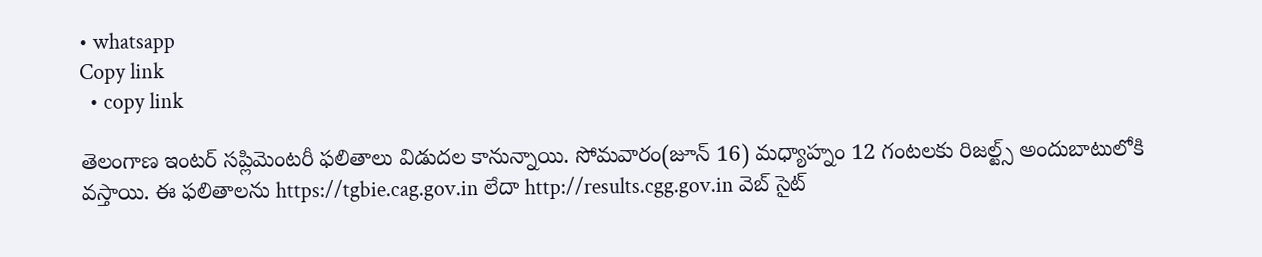• whatsapp
Copy link
  • copy link

తెలంగాణ ఇంటర్ సప్లిమెంటరీ ఫలితాలు విడుదల కానున్నాయి. సోమవారం(జూన్ 16) మధ్యాహ్నం 12 గంటలకు రిజల్ట్స్ అందుబాటులోకి వస్తాయి. ఈ ఫలితాలను https://tgbie.cag.gov.in లేదా http://results.cgg.gov.in వెబ్ సైట్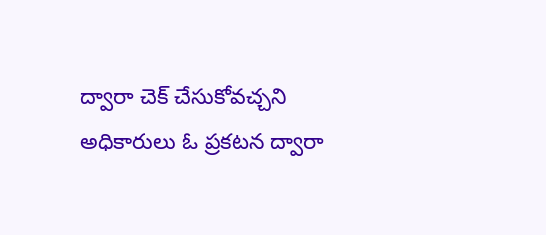ద్వారా చెక్ చేసుకోవచ్చని అధికారులు ఓ ప్రకటన ద్వారా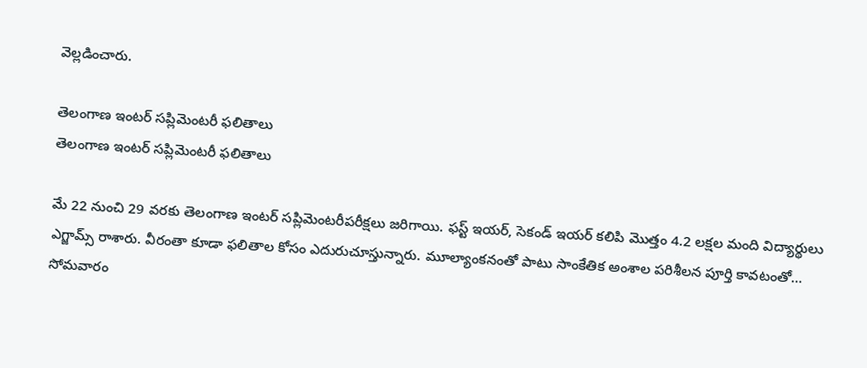వెల్లడించారు.

తెలంగాణ ఇంటర్ సప్లిమెంటరీ ఫలితాలు
తెలంగాణ ఇంటర్ సప్లిమెంటరీ ఫలితాలు

మే 22 నుంచి 29 వరకు తెలంగాణ ఇంటర్‌ సప్లిమెంటరీపరీక్షలు జరిగాయి. ఫస్ట్ ఇయర్, సెకండ్ ఇయర్ కలిపి మొత్తం 4.2 లక్షల మంది విద్యార్థులు ఎగ్జామ్స్ రాశారు. వీరంతా కూడా ఫలితాల కోసం ఎదురుచూస్తున్నారు. మూల్యాంకనంతో పాటు సాంకేతిక అంశాల పరిశీలన పూర్తి కావటంతో… సోమవారం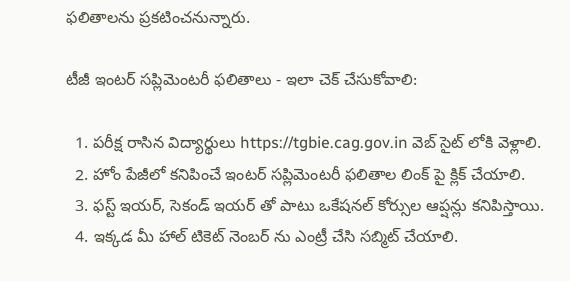ఫలితాలను ప్రకటించనున్నారు.

టీజీ ఇంటర్ సప్లిమెంటరీ ఫలితాలు - ఇలా చెక్ చేసుకోవాలి:

  1. పరీక్ష రాసిన విద్యార్థులు https://tgbie.cag.gov.in వెబ్ సైట్ లోకి వెళ్లాలి.
  2. హోం పేజీలో కనిపించే ఇంటర్ సప్లిమెంటరీ ఫలితాల లింక్ పై క్లిక్ చేయాలి.
  3. ఫస్ట్ ఇయర్, సెకండ్ ఇయర్ తో పాటు ఒకేషనల్ కోర్సుల ఆప్షన్లు కనిపిస్తాయి.
  4. ఇక్కడ మీ హాల్ టికెట్ నెంబర్ ను ఎంట్రీ చేసి సబ్మిట్ చేయాలి.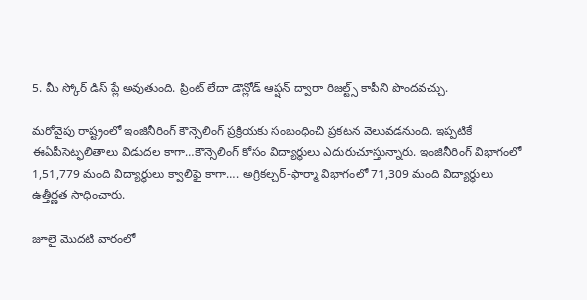5. మీ స్కోర్ డిస్ ప్లే అవుతుంది. ప్రింట్ లేదా డౌన్లోడ్ ఆప్షన్ ద్వారా రిజల్ట్స్ కాపీని పొందవచ్చు.

మరోవైపు రాష్ట్రంలో ఇంజినీరింగ్ కౌన్సెలింగ్ ప్రక్రియకు సంబంధించి ప్రకటన వెలువడనుంది. ఇప్పటికే ఈఏపీసెట్ఫలితాలు విడుదల కాగా…కౌన్సెలింగ్ కోసం విద్యార్థులు ఎదురుచూస్తున్నారు. ఇంజినీరింగ్ విభాగంలో 1,51,779 మంది విద్యార్థులు క్వాలిఫై కాగా…. అగ్రికల్చర్-ఫార్మా విభాగంలో 71,309 మంది విద్యార్థులు ఉత్తీర్ణత సాధించారు.

జూలై మొదటి వారంలో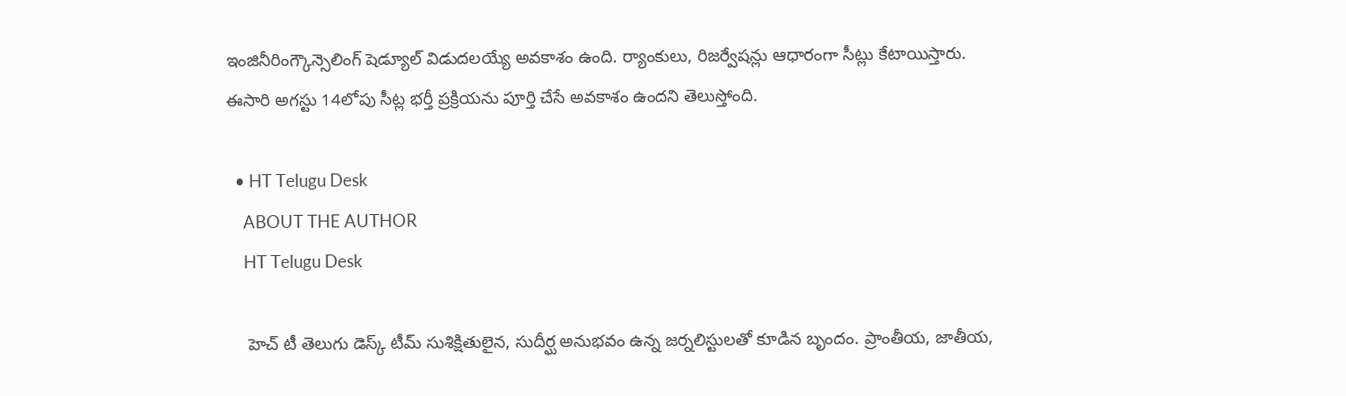ఇంజినీరింగ్కౌన్సెలింగ్ షెడ్యూల్ విడుదలయ్యే అవకాశం ఉంది. ర్యాంకులు, రిజర్వేషన్లు ఆధారంగా సీట్లు కేటాయిస్తారు. ఈసారి అగస్టు 14లోపు సీట్ల భర్తీ ప్రక్రియను పూర్తి చేసే అవకాశం ఉందని తెలుస్తోంది.

  • HT Telugu Desk
    ABOUT THE AUTHOR
    HT Telugu Desk

    హెచ్ టీ తెలుగు డెస్క్ టీమ్ సుశిక్షితులైన, సుదీర్ఘ అనుభవం ఉన్న జర్నలిస్టులతో కూడిన బృందం. ప్రాంతీయ, జాతీయ,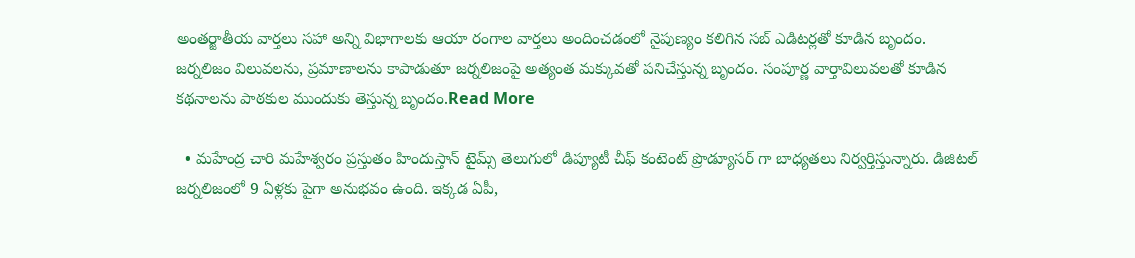అంతర్జాతీయ వార్తలు సహా అన్ని విభాగాలకు ఆయా రంగాల వార్తలు అందించడంలో నైపుణ్యం కలిగిన సబ్ ఎడిటర్లతో కూడిన బృందం. జర్నలిజం విలువలను, ప్రమాణాలను కాపాడుతూ జర్నలిజంపై అత్యంత మక్కువతో పనిచేస్తున్న బృందం. సంపూర్ణ వార్తావిలువలతో కూడిన కథనాలను పాఠకుల ముందుకు తెస్తున్న బృందం.Read More

  • మహేంద్ర చారి మహేశ్వరం ప్రస్తుతం హిందుస్తాన్ టైమ్స్ తెలుగులో డిప్యూటీ చీఫ్ కంటెంట్ ప్రొడ్యూసర్ గా బాధ్యతలు నిర్వర్తిస్తున్నారు. డిజిటల్ జర్నలిజంలో 9 ఏళ్లకు పైగా అనుభవం ఉంది. ఇక్కడ ఏపీ,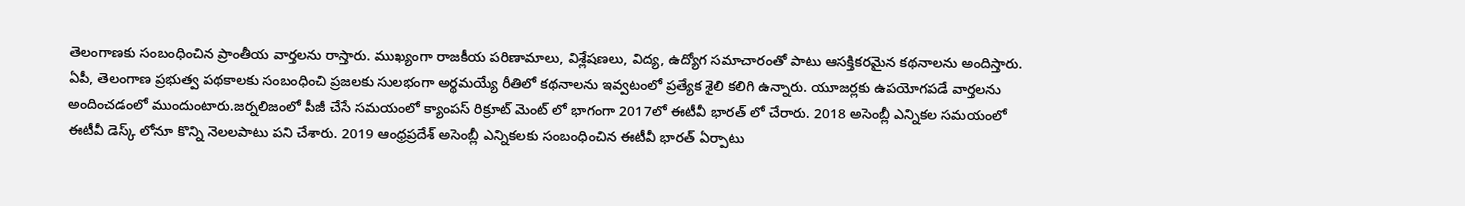తెలంగాణకు సంబంధించిన ప్రాంతీయ వార్తలను రాస్తారు. ముఖ్యంగా రాజకీయ పరిణామాలు, విశ్లేషణలు, విద్య, ఉద్యోగ సమాచారంతో పాటు ఆసక్తికరమైన కథనాలను అందిస్తారు. ఏపీ, తెలంగాణ ప్రభుత్వ పథకాలకు సంబంధించి ప్రజలకు సులభంగా అర్థమయ్యే రీతిలో కథనాలను ఇవ్వటంలో ప్రత్యేక శైలి కలిగి ఉన్నారు. యూజర్లకు ఉపయోగపడే వార్తలను అందించడంలో ముందుంటారు.జర్నలిజంలో పీజీ చేసే సమయంలో క్యాంపస్ రిక్రూట్ మెంట్ లో భాగంగా 2017లో ఈటీవీ భారత్ లో చేరారు. 2018 అసెంబ్లీ ఎన్నికల సమయంలో ఈటీవీ డెస్క్ లోనూ కొన్ని నెలలపాటు పని చేశారు. 2019 ఆంధ్రప్రదేశ్ అసెంబ్లీ ఎన్నికలకు సంబంధించిన ఈటీవీ భారత్ ఏర్పాటు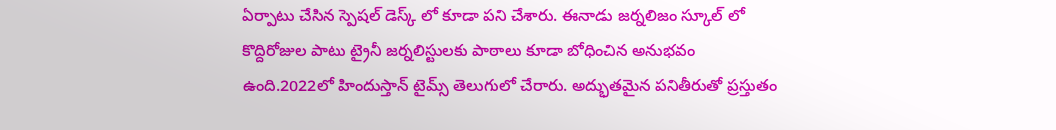ఏర్పాటు చేసిన స్పెషల్ డెస్క్ లో కూడా పని చేశారు. ఈనాడు జర్నలిజం స్కూల్ లో కొద్దిరోజుల పాటు ట్రైనీ జర్నలిస్టులకు పాఠాలు కూడా బోధించిన అనుభవం ఉంది.2022లో హిందుస్తాన్ టైమ్స్ తెలుగులో చేరారు. అద్భుతమైన పనితీరుతో ప్రస్తుతం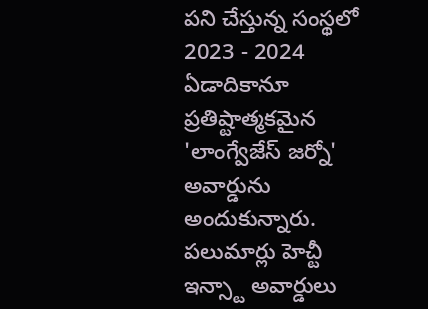పని చేస్తున్న సంస్థలో 2023 - 2024 ఏడాదికానూ ప్రతిష్టాత్మకమైన 'లాంగ్వేజేస్ జర్నో' అవార్డును అందుకున్నారు. పలుమార్లు హెచ్టీ ఇన్స్టా అవార్డులు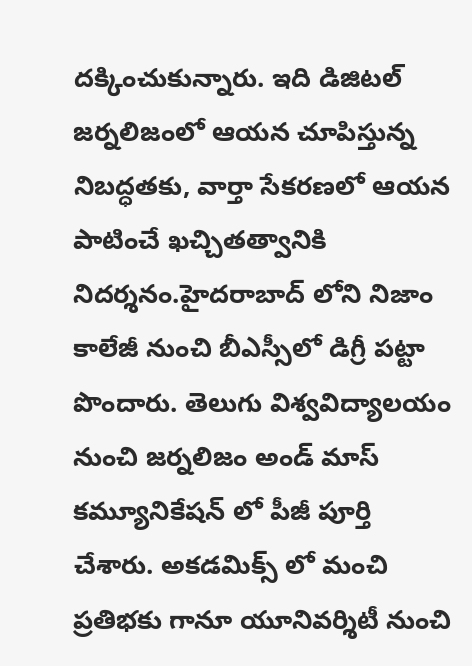దక్కించుకున్నారు. ఇది డిజిటల్ జర్నలిజంలో ఆయన చూపిస్తున్న నిబద్ధతకు, వార్తా సేకరణలో ఆయన పాటించే ఖచ్చితత్వానికి నిదర్శనం.హైదరాబాద్ లోని నిజాం కాలేజీ నుంచి బీఎస్సీలో డిగ్రీ పట్టా పొందారు. తెలుగు విశ్వవిద్యాలయం నుంచి జర్నలిజం అండ్ మాస్ కమ్యూనికేషన్ లో పీజీ పూర్తి చేశారు. అకడమిక్స్ లో మంచి ప్రతిభకు గానూ యూనివర్శిటీ నుంచి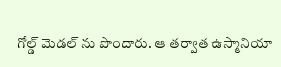గోల్డ్ మెడల్ ను పొందారు. ఆ తర్వాత ఉస్మానియా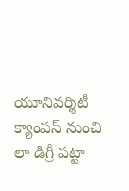యూనివర్శిటీ క్యాంపస్ నుంచి లా డిగ్రీ పట్టా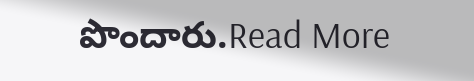పొందారు.Read More